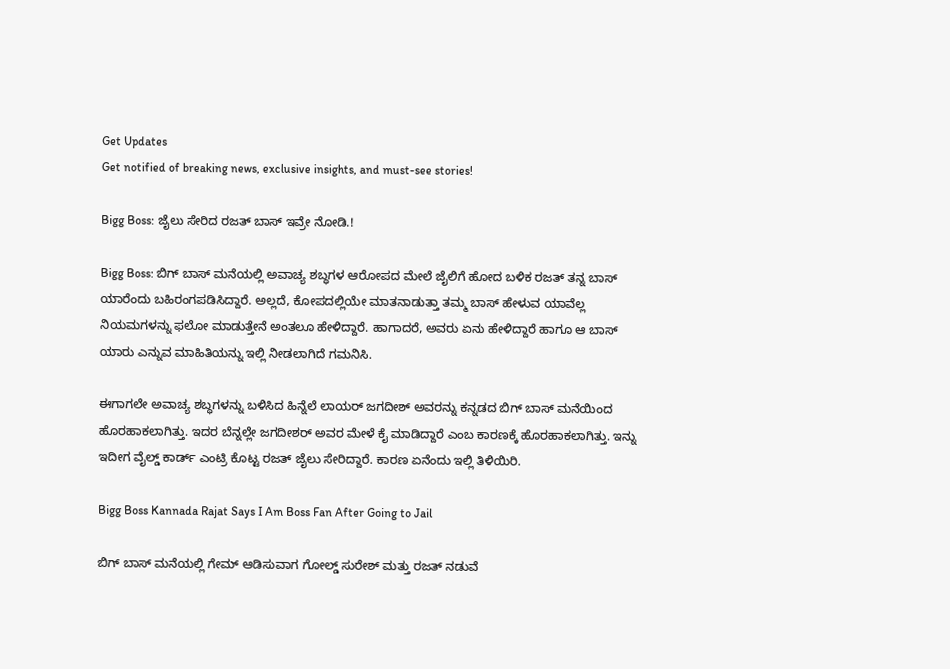Get Updates
Get notified of breaking news, exclusive insights, and must-see stories!

Bigg Boss: ಜೈಲು ಸೇರಿದ ರಜತ್‌ ಬಾಸ್‌ ಇವ್ರೇ ನೋಡಿ.!

Bigg Boss: ಬಿಗ್‌ ಬಾಸ್‌ ಮನೆಯಲ್ಲಿ ಅವಾಚ್ಯ ಶಬ್ಧಗಳ ಆರೋಪದ ಮೇಲೆ ಜೈಲಿಗೆ ಹೋದ ಬಳಿಕ ರಜತ್‌ ತನ್ನ ಬಾಸ್‌ ಯಾರೆಂದು ಬಹಿರಂಗಪಡಿಸಿದ್ದಾರೆ. ಅಲ್ಲದೆ, ಕೋಪದಲ್ಲಿಯೇ ಮಾತನಾಡುತ್ತಾ ತಮ್ಮ ಬಾಸ್‌ ಹೇಳುವ ಯಾವೆಲ್ಲ ನಿಯಮಗಳನ್ನು ಫಲೋ ಮಾಡುತ್ತೇನೆ ಅಂತಲೂ ಹೇಳಿದ್ದಾರೆ. ಹಾಗಾದರೆ, ಅವರು ಏನು ಹೇಳಿದ್ದಾರೆ ಹಾಗೂ ಆ ಬಾಸ್‌ ಯಾರು ಎನ್ನುವ ಮಾಹಿತಿಯನ್ನು ಇಲ್ಲಿ ನೀಡಲಾಗಿದೆ ಗಮನಿಸಿ.

ಈಗಾಗಲೇ ಅವಾಚ್ಯ ಶಬ್ಧಗಳನ್ನು ಬಳಿಸಿದ ಹಿನ್ನೆಲೆ ಲಾಯರ್ ಜಗದೀಶ್‌ ಅವರನ್ನು ಕನ್ನಡದ ಬಿಗ್ ಬಾಸ್ ಮನೆಯಿಂದ ಹೊರಹಾಕಲಾಗಿತ್ತು. ಇದರ ಬೆನ್ನಲ್ಲೇ ಜಗದೀಶರ್‌ ಅವರ ಮೇಳೆ ಕೈ ಮಾಡಿದ್ದಾರೆ ಎಂಬ ಕಾರಣಕ್ಕೆ ಹೊರಹಾಕಲಾಗಿತ್ತು. ಇನ್ನು ಇದೀಗ ವೈಲ್ಡ್‌ ಕಾರ್ಡ್‌ ಎಂಟ್ರಿ ಕೊಟ್ಟ ರಜತ್‌ ಜೈಲು ಸೇರಿದ್ದಾರೆ. ಕಾರಣ ಏನೆಂದು ಇಲ್ಲಿ ತಿಳಿಯಿರಿ.

Bigg Boss Kannada Rajat Says I Am Boss Fan After Going to Jail

ಬಿಗ್‌ ಬಾಸ್‌ ಮನೆಯಲ್ಲಿ ಗೇಮ್‌ ಆಡಿಸುವಾಗ ಗೋಲ್ಡ್‌ ಸುರೇಶ್‌ ಮತ್ತು ರಜತ್‌ ನಡುವೆ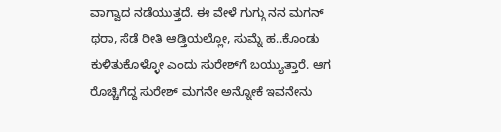ವಾಗ್ವಾದ ನಡೆಯುತ್ತದೆ. ಈ ವೇಳೆ ಗುಗ್ಗು ನನ ಮಗನ್‌ ಥರಾ, ಸೆಡೆ ರೀತಿ ಆಡ್ತಿಯಲ್ಲೋ, ಸುಮ್ನೆ ಹ..ಕೊಂಡು ಕುಳಿತುಕೊಳ್ಳೋ ಎಂದು ಸುರೇಶ್‌ಗೆ ಬಯ್ಯುತ್ತಾರೆ. ಆಗ ರೊಚ್ಚಿಗೆದ್ದ ಸುರೇಶ್‌ ಮಗನೇ ಅನ್ನೋಕೆ ಇವನೇನು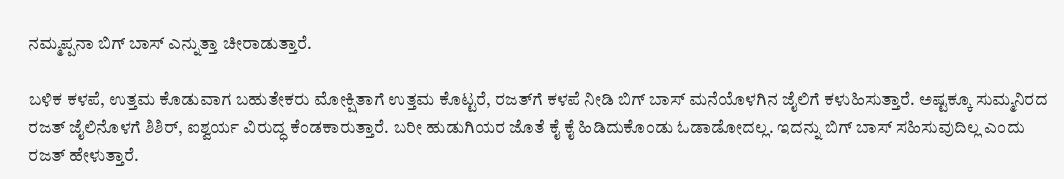ನಮ್ಮಪ್ಪನಾ ಬಿಗ್‌ ಬಾಸ್‌ ಎನ್ನುತ್ತಾ ಚೀರಾಡುತ್ತಾರೆ.

ಬಳಿಕ ಕಳಪೆ, ಉತ್ತಮ ಕೊಡುವಾಗ ಬಹುತೇಕರು ಮೋಕ್ಷಿತಾಗೆ ಉತ್ತಮ ಕೊಟ್ಟರೆ, ರಜತ್‌ಗೆ ಕಳಪೆ ನೀಡಿ ಬಿಗ್‌ ಬಾಸ್‌ ಮನೆಯೊಳಗಿನ ಜೈಲಿಗೆ ಕಳುಹಿಸುತ್ತಾರೆ. ಅಷ್ಟಕ್ಕೂ ಸುಮ್ಮನಿರದ ರಜತ್‌ ಜೈಲಿನೊಳಗೆ ಶಿಶಿರ್‌, ಐಶ್ವರ್ಯ ವಿರುದ್ಧ ಕೆಂಡಕಾರುತ್ತಾರೆ. ಬರೀ ಹುಡುಗಿಯರ ಜೊತೆ ಕೈ ಕೈ ಹಿಡಿದುಕೊಂಡು ಓಡಾಡೋದಲ್ಲ. ಇದನ್ನು ಬಿಗ್‌ ಬಾಸ್‌ ಸಹಿಸುವುದಿಲ್ಲ ಎಂದು ರಜತ್‌ ಹೇಳುತ್ತಾರೆ.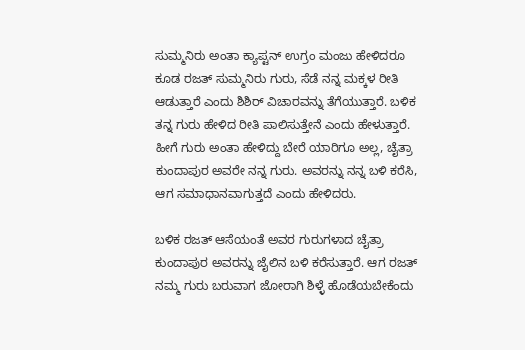ಸುಮ್ಮನಿರು ಅಂತಾ ಕ್ಯಾಪ್ಟನ್‌ ಉಗ್ರಂ ಮಂಜು ಹೇಳಿದರೂ ಕೂಡ ರಜತ್‌ ಸುಮ್ಮನಿರು ಗುರು, ಸೆಡೆ ನನ್ನ ಮಕ್ಕಳ ರೀತಿ ಆಡುತ್ತಾರೆ ಎಂದು ಶಿಶಿರ್ ವಿಚಾರವನ್ನು ತೆಗೆಯುತ್ತಾರೆ. ಬಳಿಕ ತನ್ನ ಗುರು ಹೇಳಿದ ರೀತಿ ಪಾಲಿಸುತ್ತೇನೆ ಎಂದು ಹೇಳುತ್ತಾರೆ. ಹೀಗೆ ಗುರು ಅಂತಾ ಹೇಳಿದ್ದು ಬೇರೆ ಯಾರಿಗೂ ಅಲ್ಲ, ಚೈತ್ರಾ ಕುಂದಾಪುರ ಅವರೇ ನನ್ನ ಗುರು. ಅವರನ್ನು ನನ್ನ ಬಳಿ ಕರೆಸಿ, ಆಗ ಸಮಾಧಾನವಾಗುತ್ತದೆ ಎಂದು ಹೇಳಿದರು.

ಬಳಿಕ ರಜತ್‌ ಆಸೆಯಂತೆ ಅವರ ಗುರುಗಳಾದ ಚೈತ್ರಾ ಕುಂದಾಪುರ ಅವರನ್ನು ಜೈಲಿನ ಬಳಿ ಕರೆಸುತ್ತಾರೆ. ಆಗ ರಜತ್ ನಮ್ಮ ಗುರು ಬರುವಾಗ ಜೋರಾಗಿ ಶಿಳ್ಳೆ ಹೊಡೆಯಬೇಕೆಂದು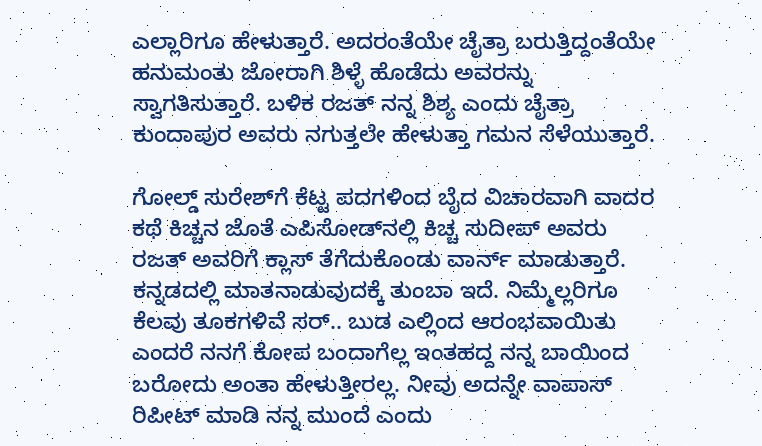ಎಲ್ಲಾರಿಗೂ ಹೇಳುತ್ತಾರೆ. ಅದರಂತೆಯೇ ಚೈತ್ರಾ ಬರುತ್ತಿದ್ದಂತೆಯೇ ಹನುಮಂತು ಜೋರಾಗಿ ಶಿಳ್ಳೆ ಹೊಡೆದು ಅವರನ್ನು ಸ್ವಾಗತಿಸುತ್ತಾರೆ. ಬಳಿಕ ರಜತ್‌ ನನ್ನ ಶಿಶ್ಯ ಎಂದು ಚೈತ್ರಾ ಕುಂದಾಪುರ ಅವರು ನಗುತ್ತಲೇ ಹೇಳುತ್ತಾ ಗಮನ ಸೆಳೆಯುತ್ತಾರೆ.

ಗೋಲ್ಡ್‌ ಸುರೇಶ್‌ಗೆ ಕೆಟ್ಟ ಪದಗಳಿಂದ ಬೈದ ವಿಚಾರವಾಗಿ ವಾದರ ಕಥೆ ಕಿಚ್ಚನ ಜೊತೆ ಎಪಿಸೋಡ್‌ನಲ್ಲಿ ಕಿಚ್ಚ ಸುದೀಪ್‌ ಅವರು ರಜತ್ ಅವರಿಗೆ ಕ್ಲಾಸ್‌ ತೆಗೆದುಕೊಂಡು ವಾರ್ನ್‌ ಮಾಡುತ್ತಾರೆ. ಕನ್ನಡದಲ್ಲಿ ಮಾತನಾಡುವುದಕ್ಕೆ ತುಂಬಾ ಇದೆ. ನಿಮ್ಮೆಲ್ಲರಿಗೂ ಕೆಲವು ತೂಕಗಳಿವೆ ಸರ್.. ಬುಡ ಎಲ್ಲಿಂದ ಆರಂಭವಾಯಿತು ಎಂದರೆ ನನಗೆ ಕೋಪ ಬಂದಾಗೆಲ್ಲ ಇಂತಹದ್ದ ನನ್ನ ಬಾಯಿಂದ ಬರೋದು ಅಂತಾ ಹೇಳುತ್ತೀರಲ್ಲ. ನೀವು ಅದನ್ನೇ ವಾಪಾಸ್‌ ರಿಪೀಟ್‌ ಮಾಡಿ ನನ್ನ ಮುಂದೆ ಎಂದು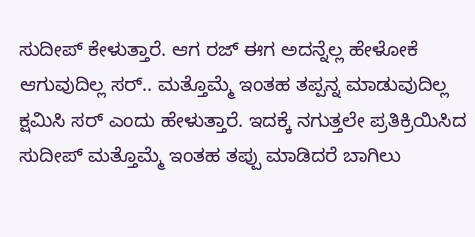ಸುದೀಪ್‌ ಕೇಳುತ್ತಾರೆ. ಆಗ ರಜ್‌ ಈಗ ಅದನ್ನೆಲ್ಲ ಹೇಳೋಕೆ ಆಗುವುದಿಲ್ಲ ಸರ್.. ಮತ್ತೊಮ್ಮೆ ಇಂತಹ ತಪ್ಪನ್ನ ಮಾಡುವುದಿಲ್ಲ ಕ್ಷಮಿಸಿ ಸರ್ ಎಂದು ಹೇಳುತ್ತಾರೆ. ಇದಕ್ಕೆ ನಗುತ್ತಲೇ ಪ್ರತಿಕ್ರಿಯಿಸಿದ ಸುದೀಪ್‌ ಮತ್ತೊಮ್ಮೆ ಇಂತಹ ತಪ್ಪು ಮಾಡಿದರೆ ಬಾಗಿಲು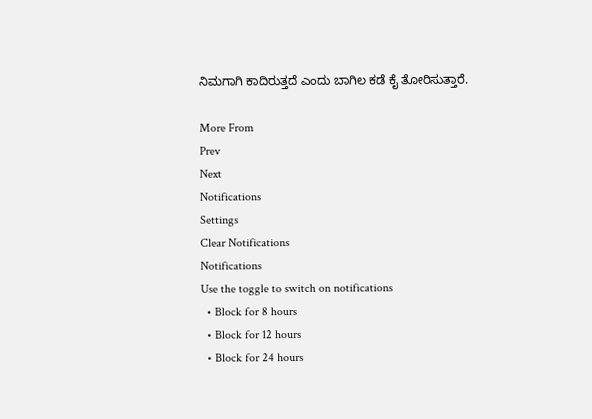ನಿಮಗಾಗಿ ಕಾದಿರುತ್ತದೆ ಎಂದು ಬಾಗಿಲ ಕಡೆ ಕೈ ತೋರಿಸುತ್ತಾರೆ.

More From
Prev
Next
Notifications
Settings
Clear Notifications
Notifications
Use the toggle to switch on notifications
  • Block for 8 hours
  • Block for 12 hours
  • Block for 24 hours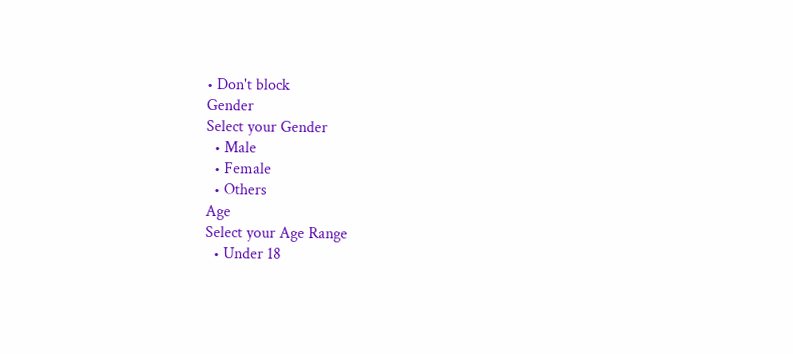• Don't block
Gender
Select your Gender
  • Male
  • Female
  • Others
Age
Select your Age Range
  • Under 18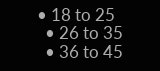• 18 to 25
  • 26 to 35
  • 36 to 45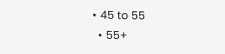• 45 to 55
  • 55+